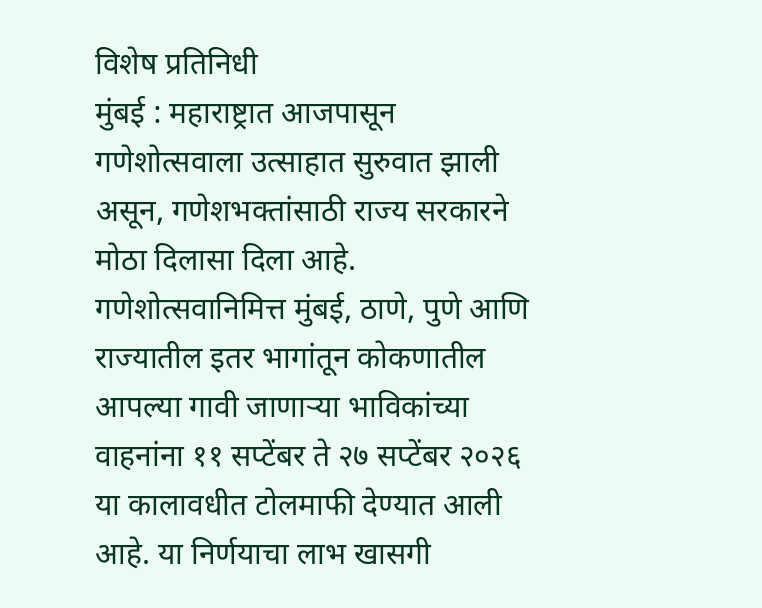विशेष प्रतिनिधी
मुंबई : महाराष्ट्रात आजपासून गणेशोत्सवाला उत्साहात सुरुवात झाली असून, गणेशभक्तांसाठी राज्य सरकारने मोठा दिलासा दिला आहे. गणेशोत्सवानिमित्त मुंबई, ठाणे, पुणे आणि राज्यातील इतर भागांतून कोकणातील आपल्या गावी जाणाऱ्या भाविकांच्या वाहनांना ११ सप्टेंबर ते २७ सप्टेंबर २०२६ या कालावधीत टोलमाफी देण्यात आली आहे. या निर्णयाचा लाभ खासगी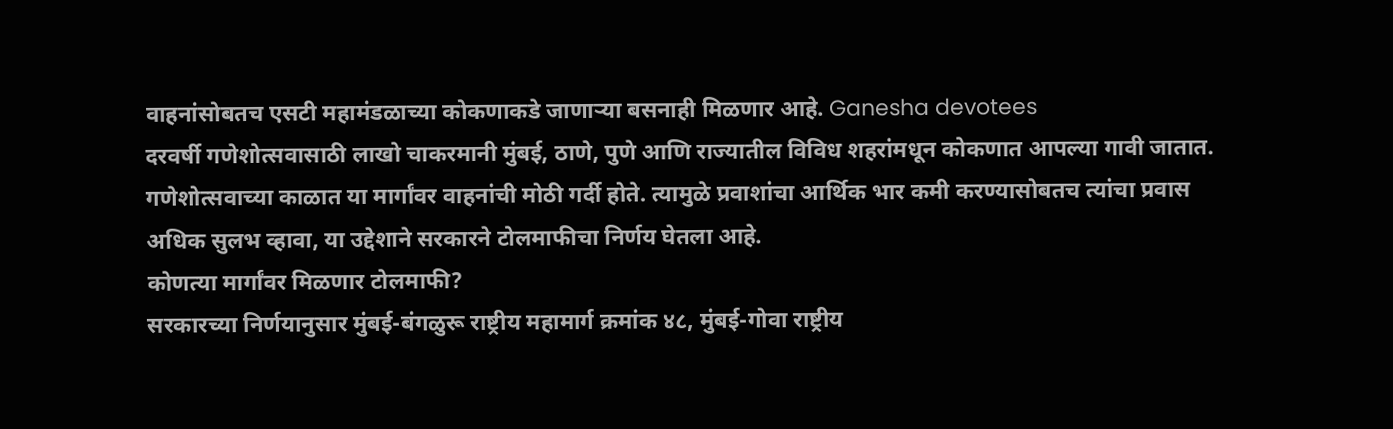वाहनांसोबतच एसटी महामंडळाच्या कोकणाकडे जाणाऱ्या बसनाही मिळणार आहे. Ganesha devotees
दरवर्षी गणेशोत्सवासाठी लाखो चाकरमानी मुंबई, ठाणे, पुणे आणि राज्यातील विविध शहरांमधून कोकणात आपल्या गावी जातात. गणेशोत्सवाच्या काळात या मार्गांवर वाहनांची मोठी गर्दी होते. त्यामुळे प्रवाशांचा आर्थिक भार कमी करण्यासोबतच त्यांचा प्रवास अधिक सुलभ व्हावा, या उद्देशाने सरकारने टोलमाफीचा निर्णय घेतला आहे.
कोणत्या मार्गांवर मिळणार टोलमाफी?
सरकारच्या निर्णयानुसार मुंबई-बंगळुरू राष्ट्रीय महामार्ग क्रमांक ४८, मुंबई-गोवा राष्ट्रीय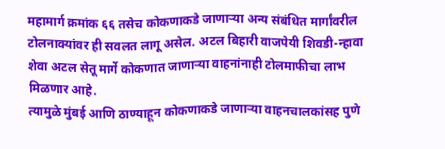महामार्ग क्रमांक ६६ तसेच कोकणाकडे जाणाऱ्या अन्य संबंधित मार्गांवरील टोलनाक्यांवर ही सवलत लागू असेल. अटल बिहारी वाजपेयी शिवडी-न्हावा शेवा अटल सेतू मार्गे कोकणात जाणाऱ्या वाहनांनाही टोलमाफीचा लाभ मिळणार आहे.
त्यामुळे मुंबई आणि ठाण्याहून कोकणाकडे जाणाऱ्या वाहनचालकांसह पुणे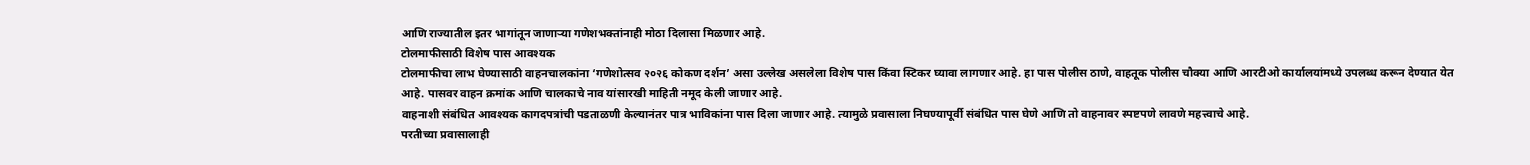आणि राज्यातील इतर भागांतून जाणाऱ्या गणेशभक्तांनाही मोठा दिलासा मिळणार आहे.
टोलमाफीसाठी विशेष पास आवश्यक
टोलमाफीचा लाभ घेण्यासाठी वाहनचालकांना ‘गणेशोत्सव २०२६ कोकण दर्शन’ असा उल्लेख असलेला विशेष पास किंवा स्टिकर घ्यावा लागणार आहे. हा पास पोलीस ठाणे, वाहतूक पोलीस चौक्या आणि आरटीओ कार्यालयांमध्ये उपलब्ध करून देण्यात येत आहे. पासवर वाहन क्रमांक आणि चालकाचे नाव यांसारखी माहिती नमूद केली जाणार आहे.
वाहनाशी संबंधित आवश्यक कागदपत्रांची पडताळणी केल्यानंतर पात्र भाविकांना पास दिला जाणार आहे. त्यामुळे प्रवासाला निघण्यापूर्वी संबंधित पास घेणे आणि तो वाहनावर स्पष्टपणे लावणे महत्त्वाचे आहे.
परतीच्या प्रवासालाही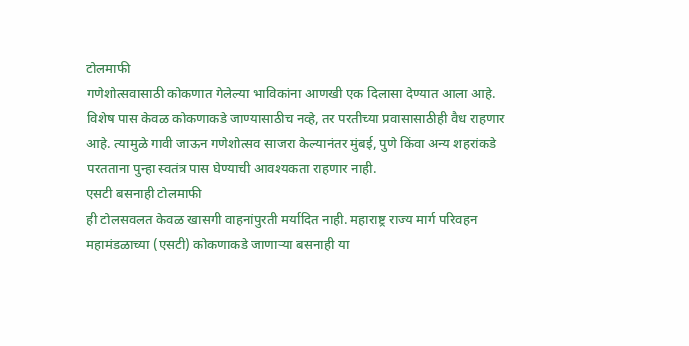टोलमाफी
गणेशोत्सवासाठी कोकणात गेलेल्या भाविकांना आणखी एक दिलासा देण्यात आला आहे. विशेष पास केवळ कोकणाकडे जाण्यासाठीच नव्हे, तर परतीच्या प्रवासासाठीही वैध राहणार आहे. त्यामुळे गावी जाऊन गणेशोत्सव साजरा केल्यानंतर मुंबई, पुणे किंवा अन्य शहरांकडे परतताना पुन्हा स्वतंत्र पास घेण्याची आवश्यकता राहणार नाही.
एसटी बसनाही टोलमाफी
ही टोलसवलत केवळ खासगी वाहनांपुरती मर्यादित नाही. महाराष्ट्र राज्य मार्ग परिवहन महामंडळाच्या (एसटी) कोकणाकडे जाणाऱ्या बसनाही या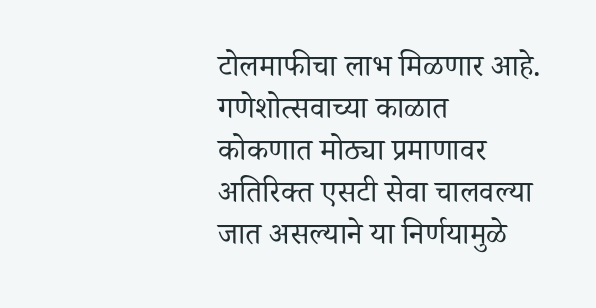टोलमाफीचा लाभ मिळणार आहे. गणेशोत्सवाच्या काळात कोकणात मोठ्या प्रमाणावर अतिरिक्त एसटी सेवा चालवल्या जात असल्याने या निर्णयामुळे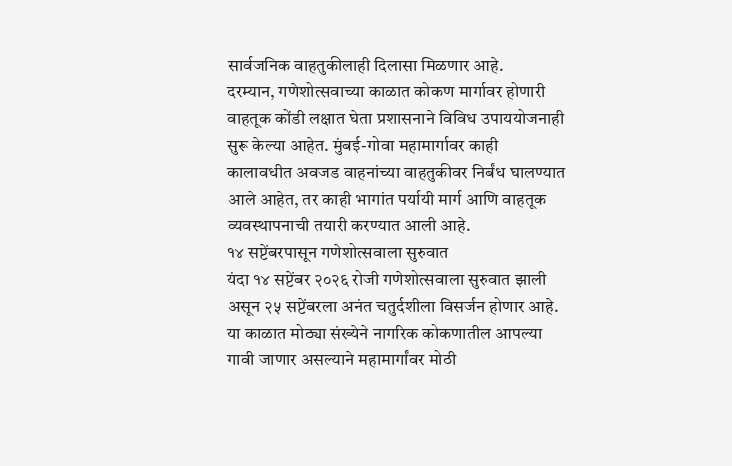सार्वजनिक वाहतुकीलाही दिलासा मिळणार आहे.
दरम्यान, गणेशोत्सवाच्या काळात कोकण मार्गावर होणारी वाहतूक कोंडी लक्षात घेता प्रशासनाने विविध उपाययोजनाही सुरू केल्या आहेत. मुंबई-गोवा महामार्गावर काही कालावधीत अवजड वाहनांच्या वाहतुकीवर निर्बंध घालण्यात आले आहेत, तर काही भागांत पर्यायी मार्ग आणि वाहतूक व्यवस्थापनाची तयारी करण्यात आली आहे.
१४ सप्टेंबरपासून गणेशोत्सवाला सुरुवात
यंदा १४ सप्टेंबर २०२६ रोजी गणेशोत्सवाला सुरुवात झाली असून २५ सप्टेंबरला अनंत चतुर्दशीला विसर्जन होणार आहे. या काळात मोठ्या संख्येने नागरिक कोकणातील आपल्या गावी जाणार असल्याने महामार्गांवर मोठी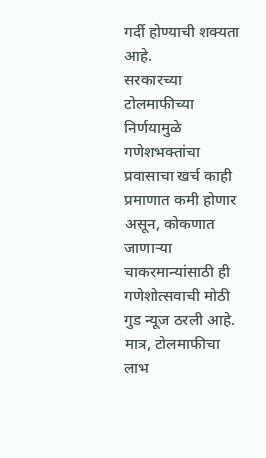गर्दी होण्याची शक्यता आहे.
सरकारच्या टोलमाफीच्या निर्णयामुळे गणेशभक्तांचा प्रवासाचा खर्च काही प्रमाणात कमी होणार असून, कोकणात जाणाऱ्या चाकरमान्यांसाठी ही गणेशोत्सवाची मोठी गुड न्यूज ठरली आहे. मात्र, टोलमाफीचा लाभ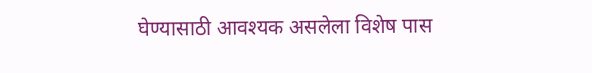घेण्यासाठी आवश्यक असलेला विशेष पास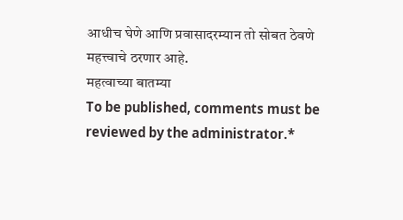आधीच घेणे आणि प्रवासादरम्यान तो सोबत ठेवणे महत्त्वाचे ठरणार आहे.
महत्वाच्या बातम्या
To be published, comments must be reviewed by the administrator.*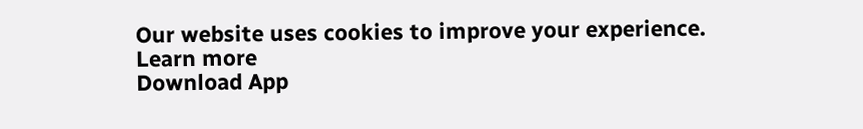Our website uses cookies to improve your experience. Learn more
Download App